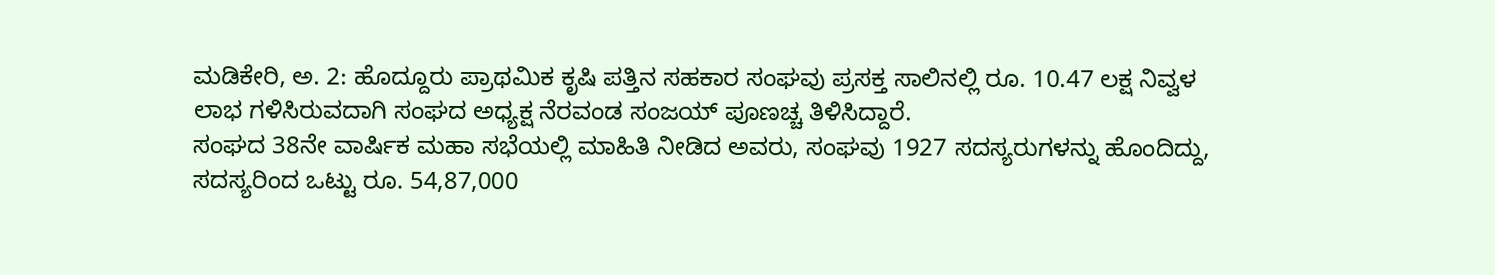ಮಡಿಕೇರಿ, ಅ. 2: ಹೊದ್ದೂರು ಪ್ರಾಥಮಿಕ ಕೃಷಿ ಪತ್ತಿನ ಸಹಕಾರ ಸಂಘವು ಪ್ರಸಕ್ತ ಸಾಲಿನಲ್ಲಿ ರೂ. 10.47 ಲಕ್ಷ ನಿವ್ವಳ ಲಾಭ ಗಳಿಸಿರುವದಾಗಿ ಸಂಘದ ಅಧ್ಯಕ್ಷ ನೆರವಂಡ ಸಂಜಯ್ ಪೂಣಚ್ಚ ತಿಳಿಸಿದ್ದಾರೆ.
ಸಂಘದ 38ನೇ ವಾರ್ಷಿಕ ಮಹಾ ಸಭೆಯಲ್ಲಿ ಮಾಹಿತಿ ನೀಡಿದ ಅವರು, ಸಂಘವು 1927 ಸದಸ್ಯರುಗಳನ್ನು ಹೊಂದಿದ್ದು, ಸದಸ್ಯರಿಂದ ಒಟ್ಟು ರೂ. 54,87,000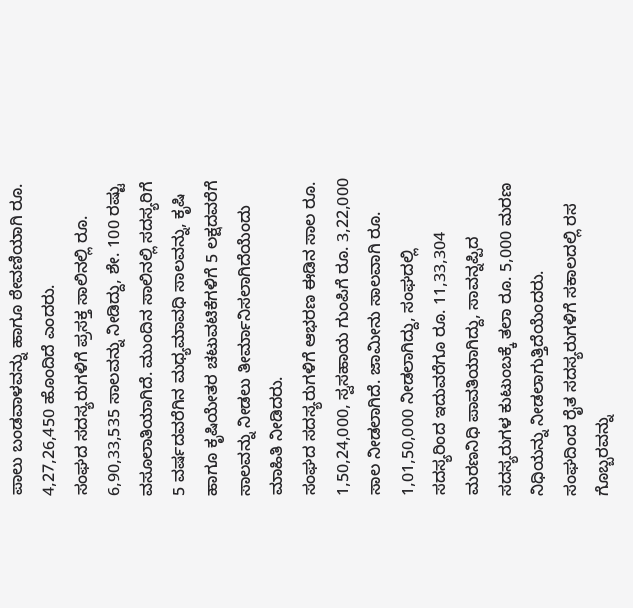ಪಾಲು ಬಂಡವಾಳವನ್ನು ಹಾಗೂ ಠೇವಣಿಯಾಗಿ ರೂ. 4,27,26,450 ಹೊಂದಿದೆ ಎಂದರು.
ಸಂಘದ ಸದಸ್ಯರುಗಳಿಗೆ ಪ್ರಸಕ್ತ ಸಾಲಿನಲ್ಲಿ ರೂ. 6,90,33,535 ಸಾಲವನ್ನು ನೀಡಿದ್ದು, ಶೇ. 100 ರಷ್ಟು ವಸೂಲಾತಿಯಾಗಿದೆ. ಮುಂದಿನ ಸಾಲಿನಲ್ಲಿ ಸದಸ್ಯರಿಗೆ 5 ವರ್ಷದವರೆಗಿನ ಮಧ್ಯಮಾವಧಿ ಸಾಲವನ್ನು, ಕೃಷಿ ಹಾಗೂ ಕೃಷಿಯೇತರ ಚಟುವಟಿಕೆಗಳಿಗೆ 5 ಲಕ್ಷದವರೆಗೆ ಸಾಲವನ್ನು ನೀಡಲು ತೀರ್ಮಾನಿಸಲಾಗಿದೆಯೆಂದು ಮಾಹಿತಿ ನೀಡಿದರು.
ಸಂಘದ ಸದಸ್ಯರುಗಳಿಗೆ ಆಭರಣ ಈಡಿನ ಸಾಲ ರೂ. 1,50,24,000, ಸ್ವಸಹಾಯ ಗುಂಪಿಗೆ ರೂ. 3,22,000 ಸಾಲ ನೀಡಲಾಗಿದೆ. ಜಾಮೀನು ಸಾಲವಾಗಿ ರೂ. 1,01,50,000 ನೀಡಲಾಗಿದ್ದು, ಸಂಘದಲ್ಲಿ ಸದಸ್ಯರಿಂದ ಇದುವರೆಗೂ ರೂ. 11,33,304 ಮರಣನಿಧಿ ಪಾವತಿಯಾಗಿದ್ದು, ಸಾವನ್ನಪ್ಪಿದ ಸದಸ್ಯರುಗಳ ಕುಟುಂಬಕ್ಕೆ ತಲಾ ರೂ. 5,000 ಮರಣ ನಿಧಿಯನ್ನು ನೀಡಲಾಗುತ್ತಿದೆಯೆಂದರು.
ಸಂಘದಿಂದ ರೈತ ಸದಸ್ಯರುಗಳಿಗೆ ಸಕಾಲದಲ್ಲಿ ರಸ ಗೊಬ್ಬರವನ್ನು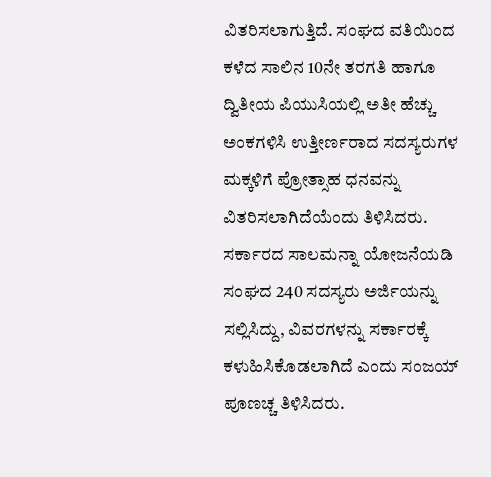ವಿತರಿಸಲಾಗುತ್ತಿದೆ. ಸಂಘದ ವತಿಯಿಂದ ಕಳೆದ ಸಾಲಿನ 10ನೇ ತರಗತಿ ಹಾಗೂ ದ್ವಿತೀಯ ಪಿಯುಸಿಯಲ್ಲಿ ಅತೀ ಹೆಚ್ಚು ಅಂಕಗಳಿಸಿ ಉತ್ತೀರ್ಣರಾದ ಸದಸ್ಯರುಗಳ ಮಕ್ಕಳಿಗೆ ಪ್ರೋತ್ಸಾಹ ಧನವನ್ನು ವಿತರಿಸಲಾಗಿದೆಯೆಂದು ತಿಳಿಸಿದರು.
ಸರ್ಕಾರದ ಸಾಲಮನ್ನಾ ಯೋಜನೆಯಡಿ ಸಂಘದ 240 ಸದಸ್ಯರು ಅರ್ಜಿಯನ್ನು ಸಲ್ಲಿಸಿದ್ದು, ವಿವರಗಳನ್ನು ಸರ್ಕಾರಕ್ಕೆ ಕಳುಹಿಸಿಕೊಡಲಾಗಿದೆ ಎಂದು ಸಂಜಯ್ ಪೂಣಚ್ಚ ತಿಳಿಸಿದರು.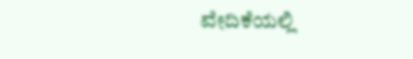ವೇದಿಕೆಯಲ್ಲಿ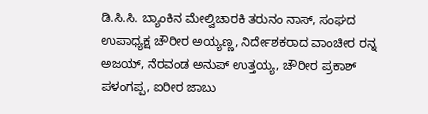ಡಿ.ಸಿ.ಸಿ. ಬ್ಯಾಂಕಿನ ಮೇಲ್ವಿಚಾರಕಿ ತರುನಂ ನಾಸ್, ಸಂಘದ ಉಪಾಧ್ಯಕ್ಷ ಚೌರೀರ ಅಯ್ಯಣ್ಣ, ನಿರ್ದೇಶಕರಾದ ವಾಂಚೀರ ರನ್ನ ಅಜಯ್, ನೆರವಂಡ ಅನುಪ್ ಉತ್ತಯ್ಯ, ಚೌರೀರ ಪ್ರಕಾಶ್ ಪಳಂಗಪ್ಪ, ಐರೀರ ಜಾಬು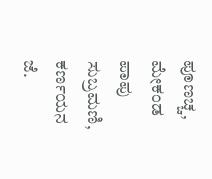ಪೂಣಚ್ಚ, ಮೇಕಂಡ ಪಾಪು ಸುಬ್ರಮಣಿ, ಕರ್ಣಯನ ಜೆ.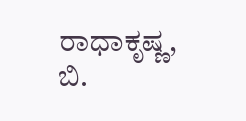ರಾಧಾಕೃಷ್ಣ, ಬಿ.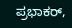ಪ್ರಭಾಕರ್,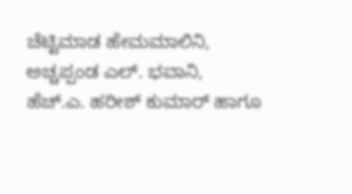ಚೆಟ್ಟಿಮಾಡ ಹೇಮಮಾಲಿನಿ, ಅಚ್ಚಪ್ಪಂಡ ಎಲ್. ಭವಾನಿ, ಹೆಚ್.ಎ. ಹರೀಶ್ ಕುಮಾರ್ ಹಾಗೂ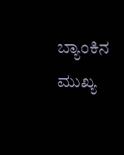ಬ್ಯಾಂಕಿನ ಮುಖ್ಯ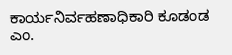ಕಾರ್ಯನಿರ್ವಹಣಾಧಿಕಾರಿ ಕೂಡಂಡ ಎಂ.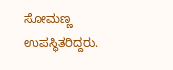ಸೋಮಣ್ಣ ಉಪಸ್ಥಿತರಿದ್ದರು.